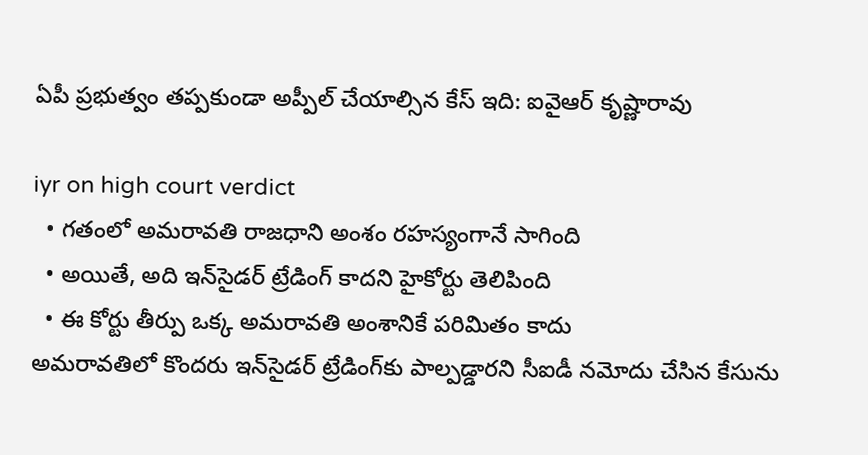ఏపీ ప్రభుత్వం తప్పకుండా అప్పీల్ చేయాల్సిన కేస్ ఇది: ఐవైఆర్ కృష్ణారావు

iyr on high court verdict
  • గ‌తంలో అమ‌రావ‌తి రాజ‌ధాని అంశం రహస్యంగానే సాగింది
  • అయితే, అది ఇన్‌సైడర్‌ ట్రేడింగ్‌ కాదని హైకోర్టు తెలిపింది
  • ఈ కోర్టు తీర్పు ఒక్క అమరావతి అంశానికే పరిమితం కాదు
అమ‌రావ‌తిలో కొంద‌రు ఇన్‌సైడర్‌ ట్రేడింగ్‌కు పాల్పడ్డారని సీఐడీ నమోదు చేసిన కేసును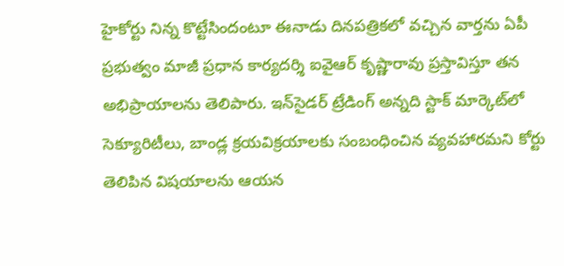హైకోర్టు నిన్న కొట్టేసిందంటూ ఈనాడు దిన‌ప‌త్రిక‌లో వ‌చ్చిన వార్త‌ను ఏపీ ప్ర‌భుత్వం మాజీ ప్ర‌ధాన కార్య‌ద‌ర్శి ఐవైఆర్ కృష్ణారావు ప్ర‌స్తావిస్తూ త‌న అభిప్రాయాల‌ను తెలిపారు. ఇన్‌సైడర్‌ ట్రేడింగ్ అన్నది స్టాక్‌ మార్కెట్‌లో సెక్యూరిటీలు, బాండ్ల క్రయవిక్రయాలకు సంబంధించిన వ్యవహారమని కోర్టు తెలిపిన విష‌యాల‌ను ఆయ‌న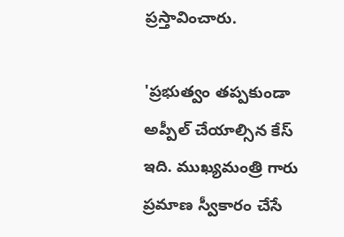ప్ర‌స్తావించారు.

'ప్రభుత్వం తప్పకుండా అప్పీల్ చేయాల్సిన కేస్ ఇది. ముఖ్యమంత్రి గారు ప్రమాణ స్వీకారం చేసే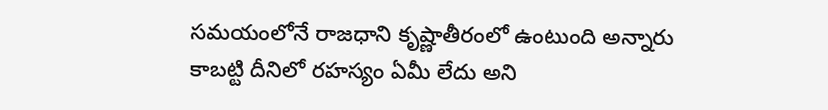సమయంలోనే రాజధాని కృష్ణాతీరంలో ఉంటుంది అన్నారు కాబట్టి దీనిలో రహస్యం ఏమీ లేదు అని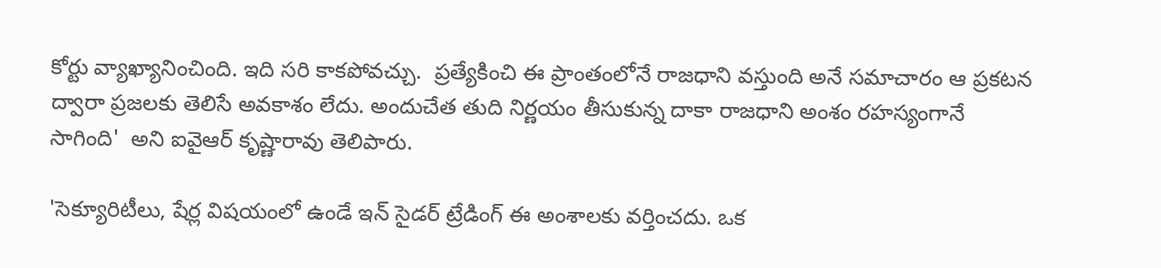కోర్టు వ్యాఖ్యానించింది. ఇది సరి కాకపోవచ్చు.  ప్రత్యేకించి ఈ ప్రాంతంలోనే రాజధాని వస్తుంది అనే సమాచారం ఆ ప్రకటన ద్వారా ప్రజలకు తెలిసే అవకాశం లేదు. అందుచేత తుది నిర్ణయం తీసుకున్న దాకా రాజధాని అంశం రహస్యంగానే సాగింది'  అని ఐవైఆర్ కృష్ణారావు తెలిపారు.

'సెక్యూరిటీలు, షేర్ల విషయంలో ఉండే ఇన్ సైడర్ ట్రేడింగ్ ఈ అంశాలకు వర్తించదు. ఒక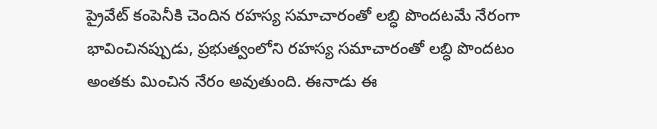ప్రైవేట్ కంపెనీకి చెందిన రహస్య సమాచారంతో లబ్ధి పొందటమే నేరంగా భావించినప్పుడు, ప్రభుత్వంలోని రహస్య సమాచారంతో లబ్ధి పొందటం అంతకు మించిన నేరం అవుతుంది. ఈనాడు ఈ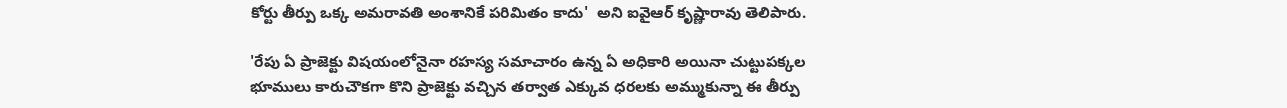కోర్టు తీర్పు ఒక్క అమరావతి అంశానికే పరిమితం కాదు'  అని ఐవైఆర్ కృష్ణారావు తెలిపారు.

'రేపు ఏ ప్రాజెక్టు విషయంలోనైనా రహస్య సమాచారం ఉన్న ఏ అధికారి అయినా చుట్టుపక్కల భూములు కారుచౌకగా కొని ప్రాజెక్టు వచ్చిన తర్వాత ఎక్కువ ధరలకు అమ్ముకున్నా ఈ తీర్పు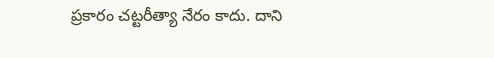ప్రకారం చట్టరీత్యా నేరం కాదు. దాని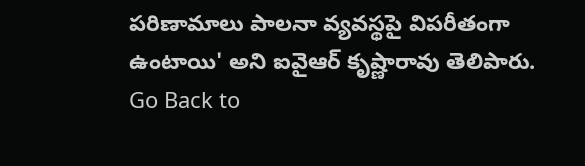పరిణామాలు పాలనా వ్యవస్థపై విపరీతంగా ఉంటాయి' అని ఐవైఆర్ కృష్ణారావు తెలిపారు.
Go Back to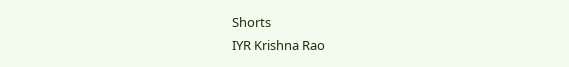Shorts
IYR Krishna Rao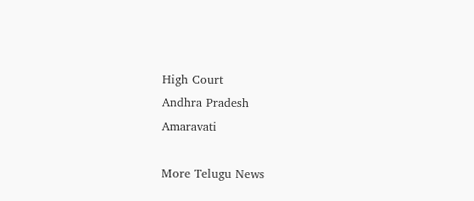High Court
Andhra Pradesh
Amaravati

More Telugu News